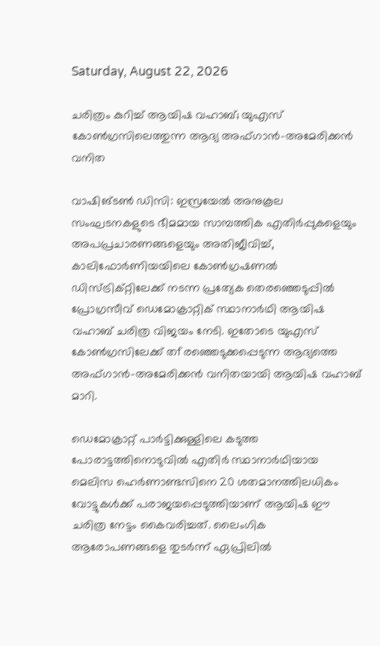Saturday, August 22, 2026

ചരിത്രം കുറിച്ച് ആയിഷ വഹാബ്; യുഎസ് കോണ്‍ഗ്രസിലെത്തുന്ന ആദ്യ അഫ്ഗാന്‍-അമേരിക്കന്‍ വനിത

വാഷിങ്ടണ്‍ ഡിസി: ഇസ്രയേല്‍ അനുകൂല സംഘടനകളുടെ ഭീമമായ സാമ്പത്തിക എതിര്‍പ്പുകളെയും അപപ്രചാരണങ്ങളെയും അതിജീവിച്ച്, കാലിഫോര്‍ണിയയിലെ കോണ്‍ഗ്രഷണല്‍ ഡിസ്ട്രിക്റ്റിലേക്ക് നടന്ന പ്രത്യേക തെരഞ്ഞെടുപ്പില്‍ പ്രോഗ്രസീവ് ഡെമോക്രാറ്റിക് സ്ഥാനാര്‍ഥി ആയിഷ വഹാബ് ചരിത്ര വിജയം നേടി. ഇതോടെ യുഎസ് കോണ്‍ഗ്രസിലേക്ക് തfരഞ്ഞെടുക്കപ്പെടുന്ന ആദ്യത്തെ അഫ്ഗാന്‍-അമേരിക്കന്‍ വനിതയായി ആയിഷ വഹാബ് മാറി.

ഡെമോക്രാറ്റ് പാര്‍ട്ടിക്കുള്ളിലെ കടുത്ത പോരാട്ടത്തിനൊടുവില്‍ എതിര്‍ സ്ഥാനാര്‍ഥിയായ മെലിസ ഹെര്‍ണാണ്ടസിനെ 20 ശതമാനത്തിലധികം വോട്ടുകള്‍ക്ക് പരാജയപ്പെടുത്തിയാണ് ആയിഷ ഈ ചരിത്ര നേട്ടം കൈവരിച്ചത്. ലൈംഗിക ആരോപണങ്ങളെ തുടര്‍ന്ന് ഏപ്രിലില്‍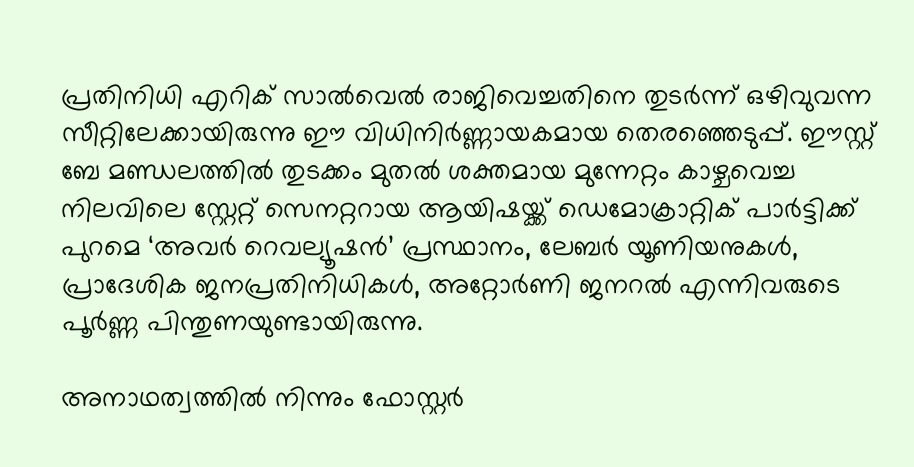പ്രതിനിധി എറിക് സാല്‍വെല്‍ രാജിവെച്ചതിനെ തുടര്‍ന്ന് ഒഴിവുവന്ന സീറ്റിലേക്കായിരുന്നു ഈ വിധിനിര്‍ണ്ണായകമായ തെരഞ്ഞെടുപ്പ്. ഈസ്റ്റ് ബേ മണ്ഡലത്തില്‍ തുടക്കം മുതല്‍ ശക്തമായ മുന്നേറ്റം കാഴ്ചവെച്ച നിലവിലെ സ്റ്റേറ്റ് സെനറ്ററായ ആയിഷയ്ക്ക് ഡെമോക്രാറ്റിക് പാര്‍ട്ടിക്ക് പുറമെ ‘അവര്‍ റെവല്യൂഷന്‍’ പ്രസ്ഥാനം, ലേബര്‍ യൂണിയനുകള്‍, പ്രാദേശിക ജനപ്രതിനിധികള്‍, അറ്റോര്‍ണി ജനറല്‍ എന്നിവരുടെ പൂര്‍ണ്ണ പിന്തുണയുണ്ടായിരുന്നു.

അനാഥത്വത്തില്‍ നിന്നും ഫോസ്റ്റര്‍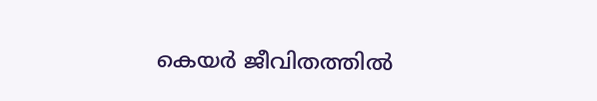കെയര്‍ ജീവിതത്തില്‍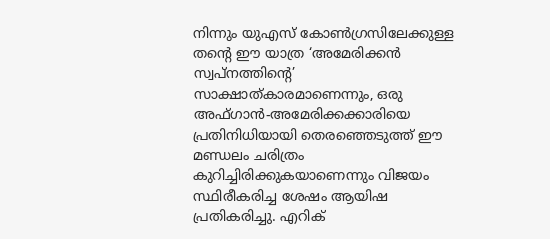നിന്നും യുഎസ് കോണ്‍ഗ്രസിലേക്കുള്ള തന്റെ ഈ യാത്ര ‘അമേരിക്കന്‍ സ്വപ്നത്തിന്റെ’ സാക്ഷാത്കാരമാണെന്നും, ഒരു അഫ്ഗാന്‍-അമേരിക്കക്കാരിയെ പ്രതിനിധിയായി തെരഞ്ഞെടുത്ത് ഈ മണ്ഡലം ചരിത്രം കുറിച്ചിരിക്കുകയാണെന്നും വിജയം സ്ഥിരീകരിച്ച ശേഷം ആയിഷ പ്രതികരിച്ചു. എറിക്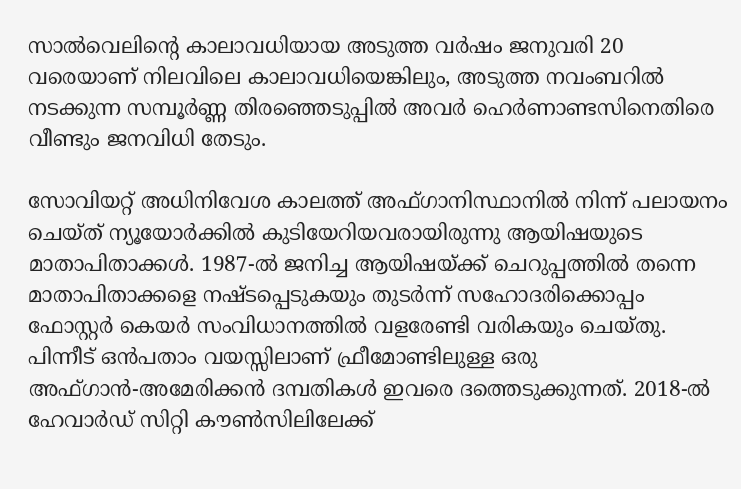സാല്‍വെലിന്റെ കാലാവധിയായ അടുത്ത വര്‍ഷം ജനുവരി 20 വരെയാണ് നിലവിലെ കാലാവധിയെങ്കിലും, അടുത്ത നവംബറില്‍ നടക്കുന്ന സമ്പൂര്‍ണ്ണ തിരഞ്ഞെടുപ്പില്‍ അവര്‍ ഹെര്‍ണാണ്ടസിനെതിരെ വീണ്ടും ജനവിധി തേടും.

സോവിയറ്റ് അധിനിവേശ കാലത്ത് അഫ്ഗാനിസ്ഥാനില്‍ നിന്ന് പലായനം ചെയ്ത് ന്യൂയോര്‍ക്കില്‍ കുടിയേറിയവരായിരുന്നു ആയിഷയുടെ മാതാപിതാക്കള്‍. 1987-ല്‍ ജനിച്ച ആയിഷയ്ക്ക് ചെറുപ്പത്തില്‍ തന്നെ മാതാപിതാക്കളെ നഷ്ടപ്പെടുകയും തുടര്‍ന്ന് സഹോദരിക്കൊപ്പം ഫോസ്റ്റര്‍ കെയര്‍ സംവിധാനത്തില്‍ വളരേണ്ടി വരികയും ചെയ്തു. പിന്നീട് ഒന്‍പതാം വയസ്സിലാണ് ഫ്രീമോണ്ടിലുള്ള ഒരു അഫ്ഗാന്‍-അമേരിക്കന്‍ ദമ്പതികള്‍ ഇവരെ ദത്തെടുക്കുന്നത്. 2018-ല്‍ ഹേവാര്‍ഡ് സിറ്റി കൗണ്‍സിലിലേക്ക്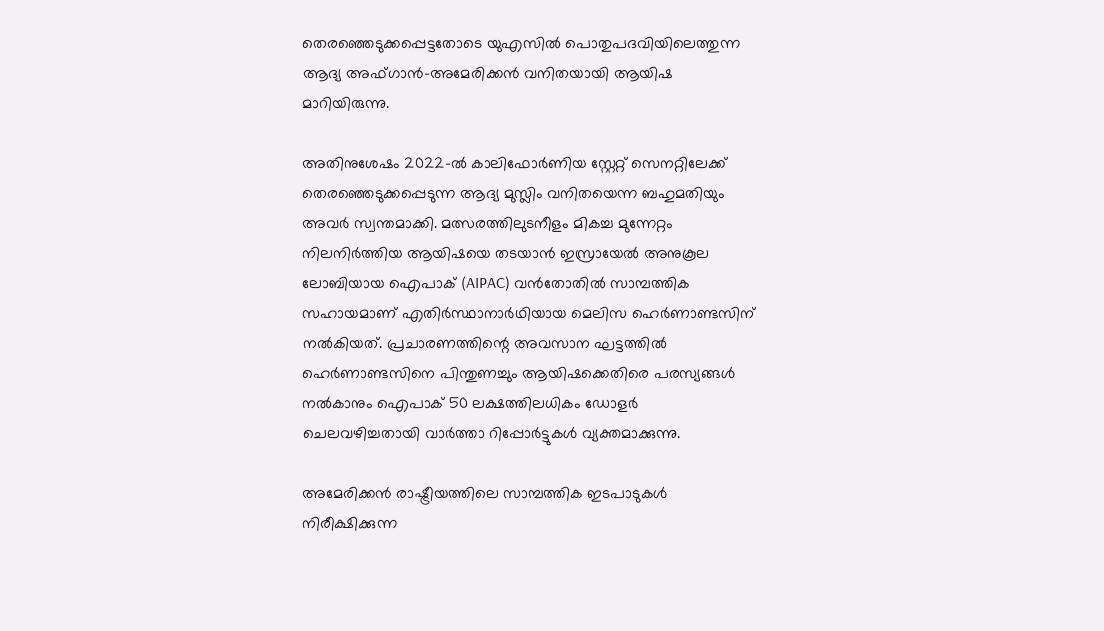തെരഞ്ഞെടുക്കപ്പെട്ടതോടെ യുഎസില്‍ പൊതുപദവിയിലെത്തുന്ന ആദ്യ അഫ്ഗാന്‍-അമേരിക്കന്‍ വനിതയായി ആയിഷ മാറിയിരുന്നു.

അതിനുശേഷം 2022-ല്‍ കാലിഫോര്‍ണിയ സ്റ്റേറ്റ് സെനറ്റിലേക്ക് തെരഞ്ഞെടുക്കപ്പെടുന്ന ആദ്യ മുസ്ലിം വനിതയെന്ന ബഹുമതിയും അവര്‍ സ്വന്തമാക്കി. മത്സരത്തിലുടനീളം മികച്ച മുന്നേറ്റം നിലനിര്‍ത്തിയ ആയിഷയെ തടയാന്‍ ഇസ്രായേല്‍ അനുകൂല ലോബിയായ ഐപാക് (AIPAC) വന്‍തോതില്‍ സാമ്പത്തിക സഹായമാണ് എതിര്‍സ്ഥാനാര്‍ഥിയായ മെലിസ ഹെര്‍ണാണ്ടസിന് നല്‍കിയത്. പ്രചാരണത്തിന്റെ അവസാന ഘട്ടത്തില്‍ ഹെര്‍ണാണ്ടസിനെ പിന്തുണച്ചും ആയിഷക്കെതിരെ പരസ്യങ്ങള്‍ നല്‍കാനും ഐപാക് 50 ലക്ഷത്തിലധികം ഡോളര്‍ ചെലവഴിച്ചതായി വാര്‍ത്താ റിപ്പോര്‍ട്ടുകള്‍ വ്യക്തമാക്കുന്നു.

അമേരിക്കന്‍ രാഷ്ട്രീയത്തിലെ സാമ്പത്തിക ഇടപാടുകള്‍ നിരീക്ഷിക്കുന്ന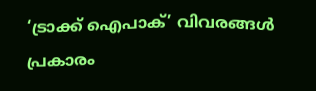‘ട്രാക്ക് ഐപാക്’ വിവരങ്ങള്‍ പ്രകാരം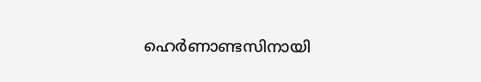ഹെര്‍ണാണ്ടസിനായി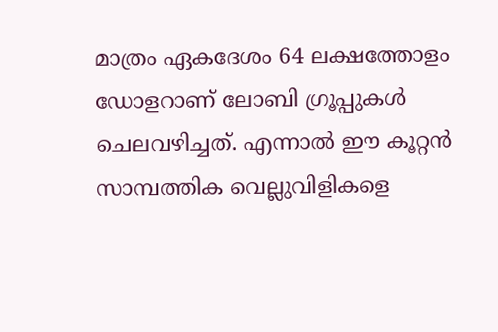മാത്രം ഏകദേശം 64 ലക്ഷത്തോളം ഡോളറാണ് ലോബി ഗ്രൂപ്പുകള്‍ ചെലവഴിച്ചത്. എന്നാല്‍ ഈ കൂറ്റന്‍ സാമ്പത്തിക വെല്ലുവിളികളെ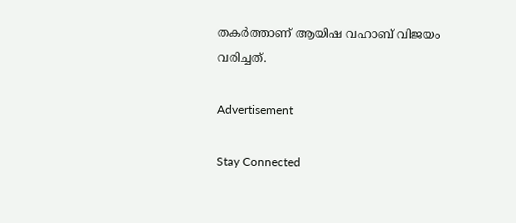തകര്‍ത്താണ് ആയിഷ വഹാബ് വിജയം വരിച്ചത്.

Advertisement

Stay Connected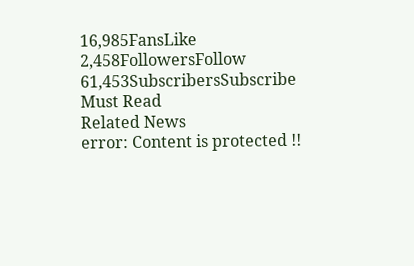16,985FansLike
2,458FollowersFollow
61,453SubscribersSubscribe
Must Read
Related News
error: Content is protected !!